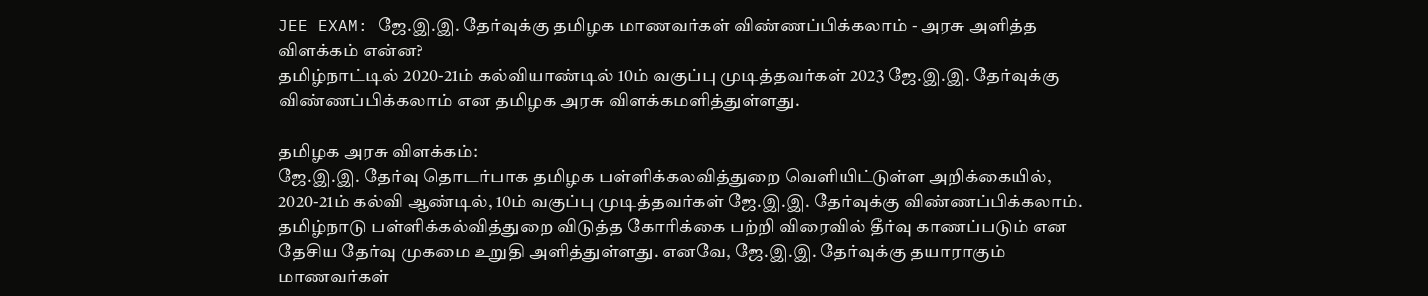JEE EXAM: ஜே.இ.இ. தேர்வுக்கு தமிழக மாணவர்கள் விண்ணப்பிக்கலாம் - அரசு அளித்த விளக்கம் என்ன?
தமிழ்நாட்டில் 2020-21ம் கல்வியாண்டில் 10ம் வகுப்பு முடித்தவர்கள் 2023 ஜே.இ.இ. தேர்வுக்கு விண்ணப்பிக்கலாம் என தமிழக அரசு விளக்கமளித்துள்ளது.

தமிழக அரசு விளக்கம்:
ஜே.இ.இ. தேர்வு தொடர்பாக தமிழக பள்ளிக்கலவித்துறை வெளியிட்டுள்ள அறிக்கையில், 2020-21ம் கல்வி ஆண்டில், 10ம் வகுப்பு முடித்தவர்கள் ஜே.இ.இ. தேர்வுக்கு விண்ணப்பிக்கலாம். தமிழ்நாடு பள்ளிக்கல்வித்துறை விடுத்த கோரிக்கை பற்றி விரைவில் தீர்வு காணப்படும் என தேசிய தேர்வு முகமை உறுதி அளித்துள்ளது. எனவே, ஜே.இ.இ. தேர்வுக்கு தயாராகும் மாணவர்கள்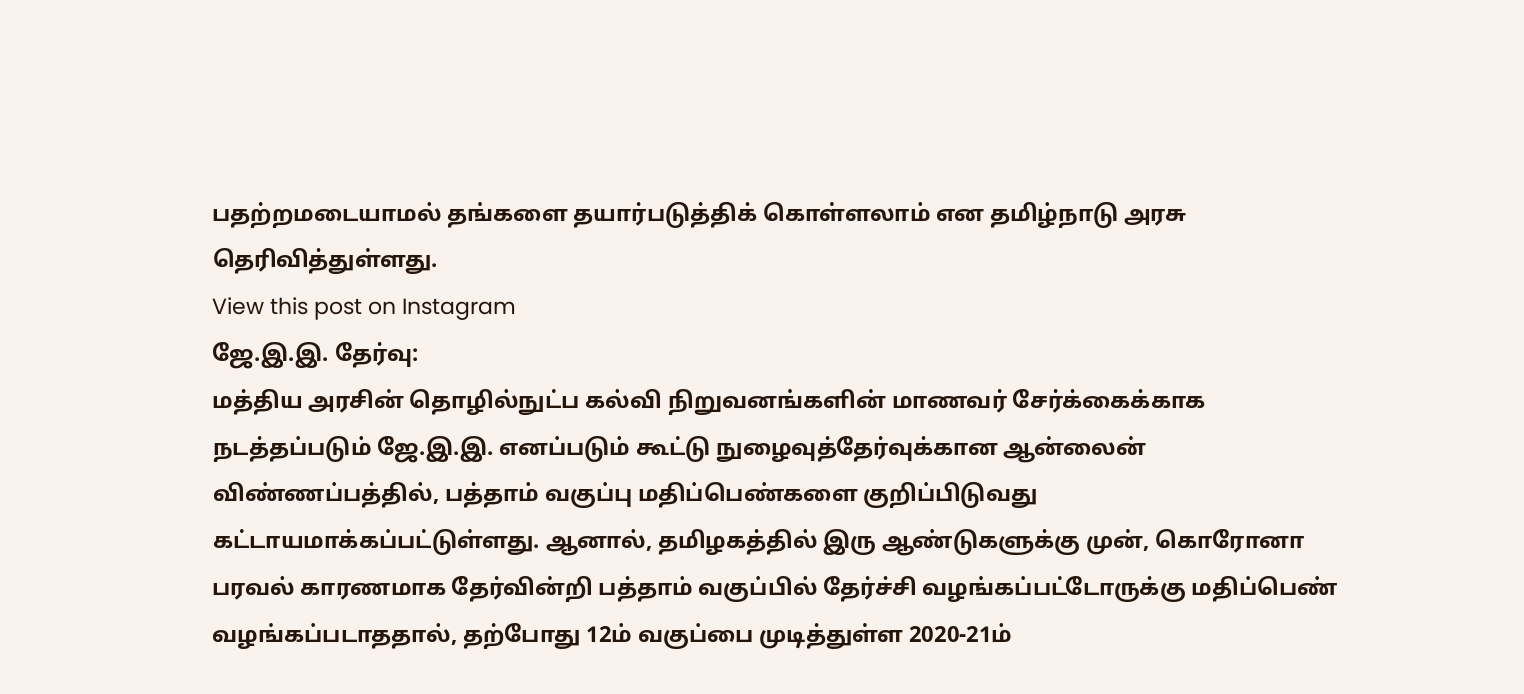பதற்றமடையாமல் தங்களை தயார்படுத்திக் கொள்ளலாம் என தமிழ்நாடு அரசு தெரிவித்துள்ளது.
View this post on Instagram
ஜே.இ.இ. தேர்வு:
மத்திய அரசின் தொழில்நுட்ப கல்வி நிறுவனங்களின் மாணவர் சேர்க்கைக்காக நடத்தப்படும் ஜே.இ.இ. எனப்படும் கூட்டு நுழைவுத்தேர்வுக்கான ஆன்லைன் விண்ணப்பத்தில், பத்தாம் வகுப்பு மதிப்பெண்களை குறிப்பிடுவது கட்டாயமாக்கப்பட்டுள்ளது. ஆனால், தமிழகத்தில் இரு ஆண்டுகளுக்கு முன், கொரோனா பரவல் காரணமாக தேர்வின்றி பத்தாம் வகுப்பில் தேர்ச்சி வழங்கப்பட்டோருக்கு மதிப்பெண் வழங்கப்படாததால், தற்போது 12ம் வகுப்பை முடித்துள்ள 2020-21ம்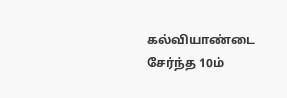கல்வியாண்டை சேர்ந்த 10ம்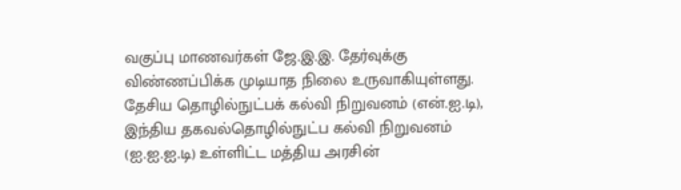வகுப்பு மாணவர்கள் ஜே.இ.இ. தேர்வுக்கு விண்ணப்பிக்க முடியாத நிலை உருவாகியுள்ளது.
தேசிய தொழில்நுட்பக் கல்வி நிறுவனம் (என்.ஐ.டி), இந்திய தகவல்தொழில்நுட்ப கல்வி நிறுவனம் (ஐ.ஐ.ஐ.டி) உள்ளிட்ட மத்திய அரசின்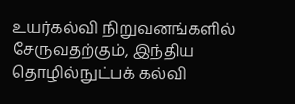உயர்கல்வி நிறுவனங்களில் சேருவதற்கும், இந்திய தொழில்நுட்பக் கல்வி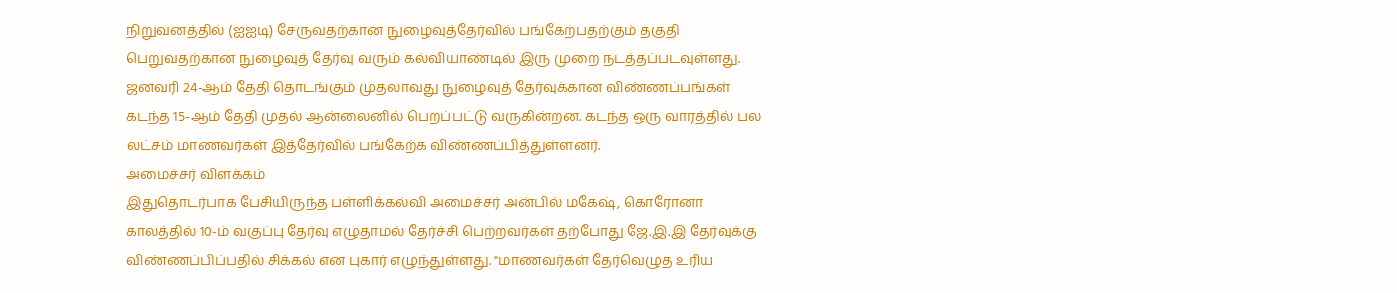நிறுவனத்தில் (ஐஐடி) சேருவதற்கான நுழைவுத்தேர்வில் பங்கேற்பதற்கும் தகுதி பெறுவதற்கான நுழைவுத் தேர்வு வரும் கல்வியாண்டில் இரு முறை நடத்தப்படவுள்ளது. ஜனவரி 24-ஆம் தேதி தொடங்கும் முதலாவது நுழைவுத் தேர்வுக்கான விண்ணப்பங்கள் கடந்த 15-ஆம் தேதி முதல் ஆன்லைனில் பெறப்பட்டு வருகின்றன. கடந்த ஒரு வாரத்தில் பல லட்சம் மாணவர்கள் இத்தேர்வில் பங்கேற்க விண்ணப்பித்துள்ளனர்.
அமைச்சர் விளக்கம்
இதுதொடர்பாக பேசியிருந்த பள்ளிக்கல்வி அமைச்சர் அன்பில் மகேஷ், கொரோனா காலத்தில் 10-ம் வகுப்பு தேர்வு எழுதாமல் தேர்ச்சி பெற்றவர்கள் தற்போது ஜே.இ.இ தேர்வுக்கு விண்ணப்பிப்பதில் சிக்கல் என புகார் எழுந்துள்ளது. "மாணவர்கள் தேர்வெழுத உரிய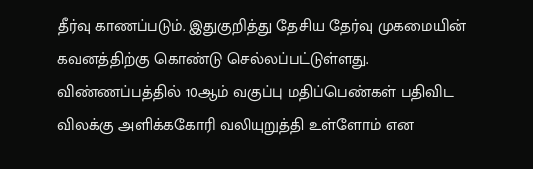தீர்வு காணப்படும். இதுகுறித்து தேசிய தேர்வு முகமையின் கவனத்திற்கு கொண்டு செல்லப்பட்டுள்ளது. விண்ணப்பத்தில் 10ஆம் வகுப்பு மதிப்பெண்கள் பதிவிட விலக்கு அளிக்ககோரி வலியுறுத்தி உள்ளோம் என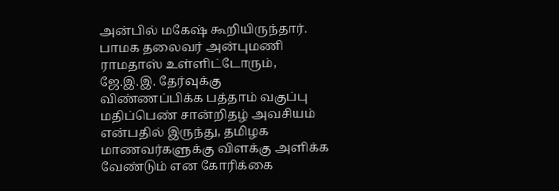அன்பில் மகேஷ் கூறியிருந்தார். பாமக தலைவர் அன்புமணி ராமதாஸ் உள்ளிட்டோரும், ஜே.இ.இ. தேர்வுக்கு விண்ணப்பிக்க பத்தாம் வகுப்பு மதிப்பெண் சான்றிதழ் அவசியம் என்பதில் இருந்து, தமிழக மாணவர்களுக்கு விளக்கு அளிக்க வேண்டும் என கோரிக்கை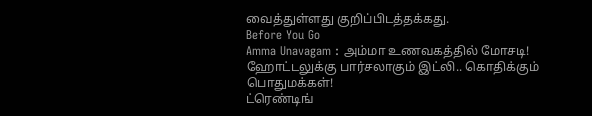வைத்துள்ளது குறிப்பிடத்தக்கது.
Before You Go
Amma Unavagam : அம்மா உணவகத்தில் மோசடி! ஹோட்டலுக்கு பார்சலாகும் இட்லி.. கொதிக்கும் பொதுமக்கள்!
ட்ரெண்டிங்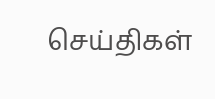செய்திகள்